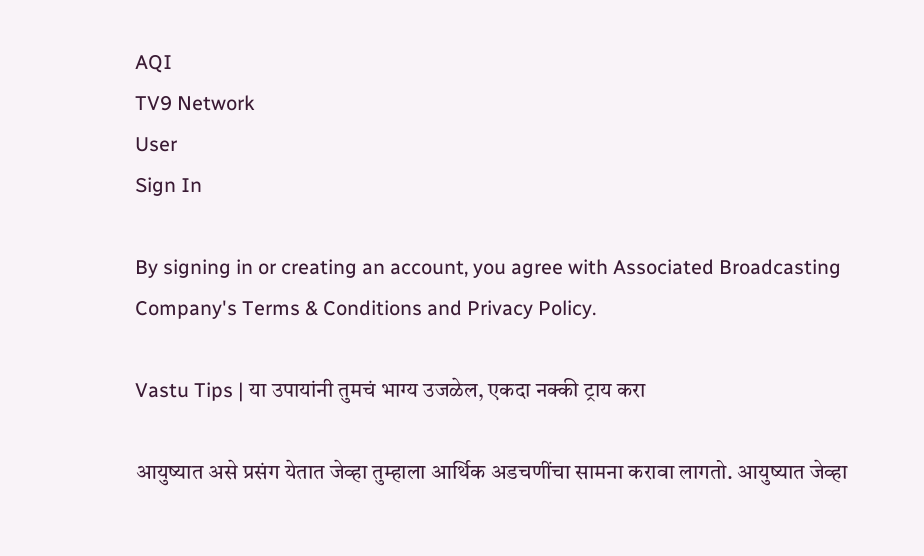AQI
TV9 Network
User
Sign In

By signing in or creating an account, you agree with Associated Broadcasting Company's Terms & Conditions and Privacy Policy.

Vastu Tips | या उपायांनी तुमचं भाग्य उजळेल, एकदा नक्की ट्राय करा

आयुष्यात असे प्रसंग येतात जेव्हा तुम्हाला आर्थिक अडचणींचा सामना करावा लागतो. आयुष्यात जेव्हा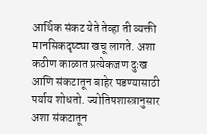आर्थिक संकट येते तेव्हा ती व्यक्ती मानसिकदृष्ट्या खचू लागते. अशा कठीण काळात प्रत्येकजण दुःख आणि संकटातून बाहेर पडण्यासाठी पर्याय शोधतो. ज्योतिषशास्त्रानुसार अशा संकटातून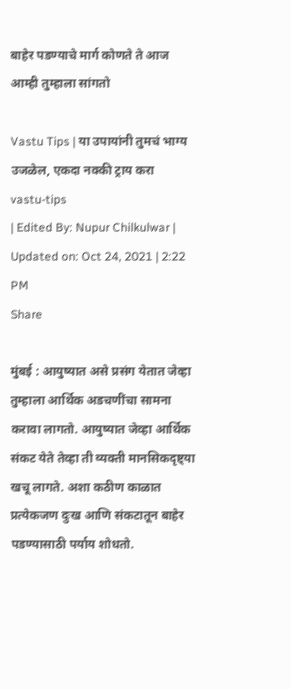बाहेर पडण्याचे मार्ग कोणते ते आज आम्ही तुम्हाला सांगतो

Vastu Tips | या उपायांनी तुमचं भाग्य उजळेल, एकदा नक्की ट्राय करा
vastu-tips
| Edited By: Nupur Chilkulwar | Updated on: Oct 24, 2021 | 2:22 PM
Share

मुंबई : आयुष्यात असे प्रसंग येतात जेव्हा तुम्हाला आर्थिक अडचणींचा सामना करावा लागतो. आयुष्यात जेव्हा आर्थिक संकट येते तेव्हा ती व्यक्ती मानसिकदृष्ट्या खचू लागते. अशा कठीण काळात प्रत्येकजण दुःख आणि संकटातून बाहेर पडण्यासाठी पर्याय शोधतो.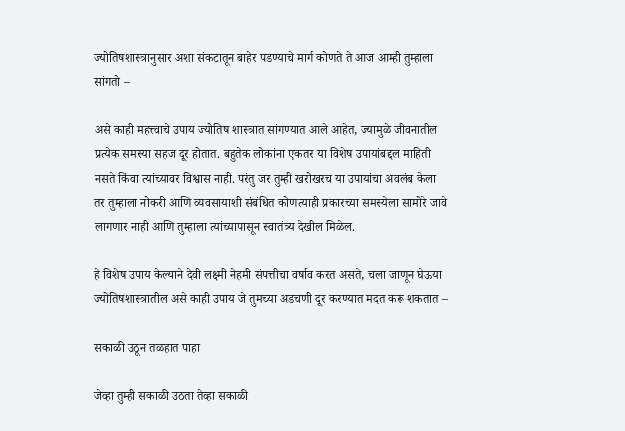ज्योतिषशास्त्रानुसार अशा संकटातून बाहेर पडण्याचे मार्ग कोणते ते आज आम्ही तुम्हाला सांगतो –

असे काही महत्त्वाचे उपाय ज्योतिष शास्त्रात सांगण्यात आले आहेत, ज्यामुळे जीवनातील प्रत्येक समस्या सहज दूर होतात. बहुतेक लोकांना एकतर या विशेष उपायांबद्दल माहिती नसते किंवा त्यांच्यावर विश्वास नाही. परंतु जर तुम्ही खरोखरच या उपायांचा अवलंब केला तर तुम्हाला नोकरी आणि व्यवसायाशी संबंधित कोणत्याही प्रकारच्या समस्येला सामोरे जावे लागणार नाही आणि तुम्हाला त्यांच्यापासून स्वातंत्र्य देखील मिळेल.

हे विशेष उपाय केल्याने देवी लक्ष्मी नेहमी संपत्तीचा वर्षाव करत असते, चला जाणून घेऊया ज्योतिषशास्त्रातील असे काही उपाय जे तुमच्या अडचणी दूर करण्यात मदत करू शकतात –

सकाळी उठून तळहात पाहा

जेव्हा तुम्ही सकाळी उठता तेव्हा सकाळी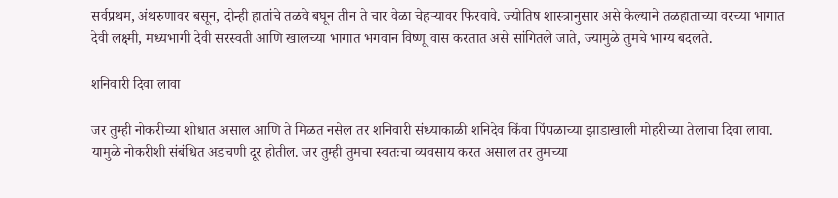सर्वप्रथम, अंथरुणावर बसून, दोन्ही हातांचे तळवे बघून तीन ते चार वेळा चेहऱ्यावर फिरवावे. ज्योतिष शास्त्रानुसार असे केल्याने तळहाताच्या वरच्या भागात देवी लक्ष्मी, मध्यभागी देवी सरस्वती आणि खालच्या भागात भगवान विष्णू वास करतात असे सांगितले जाते, ज्यामुळे तुमचे भाग्य बदलते.

शनिवारी दिवा लावा

जर तुम्ही नोकरीच्या शोधात असाल आणि ते मिळत नसेल तर शनिवारी संध्याकाळी शनिदेव किंवा पिंपळाच्या झाडाखाली मोहरीच्या तेलाचा दिवा लावा. यामुळे नोकरीशी संबंधित अडचणी दूर होतील. जर तुम्ही तुमचा स्वतःचा व्यवसाय करत असाल तर तुमच्या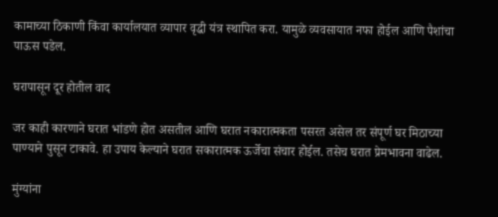कामाच्या ठिकाणी किंवा कार्यालयात व्यापार वृद्धी यंत्र स्थापित करा. यामुळे व्यवसायात नफा होईल आणि पैशांचा पाऊस पडेल.

घरापासून दूर होतील वाद

जर काही कारणाने घरात भांडणे होत असतील आणि घरात नकारात्मकता पसरत असेल तर संपूर्ण घर मिठाच्या पाण्याने पुसून टाकावे. हा उपाय केल्याने घरात सकारात्मक ऊर्जेचा संचार होईल. तसेच घरात प्रेमभावना वाढेल.

मुंग्यांना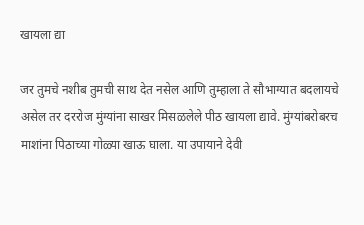खायला द्या

जर तुमचे नशीब तुमची साथ देत नसेल आणि तुम्हाला ते सौभाग्यात बदलायचे असेल तर दररोज मुंग्यांना साखर मिसळलेले पीठ खायला द्यावे. मुंग्यांबरोबरच माशांना पिठाच्या गोळ्या खाऊ घाला. या उपायाने देवी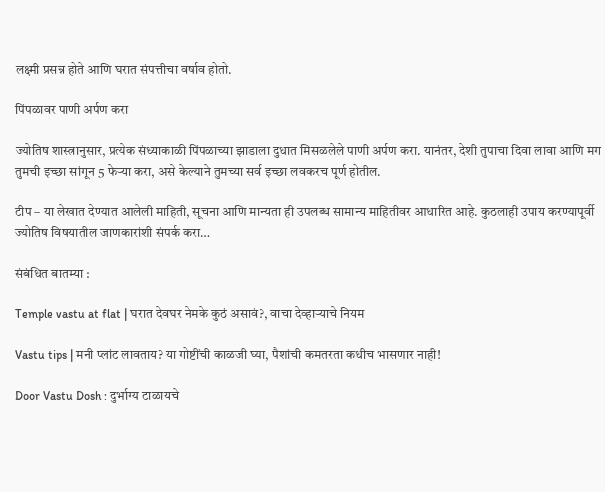लक्ष्मी प्रसन्न होते आणि घरात संपत्तीचा वर्षाव होतो.

पिंपळावर पाणी अर्पण करा

ज्योतिष शास्त्रानुसार, प्रत्येक संध्याकाळी पिंपळाच्या झाडाला दुधात मिसळलेले पाणी अर्पण करा. यानंतर, देशी तुपाचा दिवा लावा आणि मग तुमची इच्छा सांगून 5 फेऱ्या करा, असे केल्याने तुमच्या सर्व इच्छा लवकरच पूर्ण होतील.

टीप – या लेखात देण्यात आलेली माहिती, सूचना आणि मान्यता ही उपलब्ध सामान्य माहितीवर आधारित आहे. कुठलाही उपाय करण्यापूर्वी ज्योतिष विषयातील जाणकारांशी संपर्क करा…

संबंधित बातम्या :

Temple vastu at flat | घरात देवघर नेमके कुठं असावं?, वाचा देव्हाऱ्याचे नियम

Vastu tips | मनी प्लांट लावताय? या गोष्टींची काळजी घ्या, पैशांची कमतरता कधीच भासणार नाही!

Door Vastu Dosh : दुर्भाग्य टाळायचे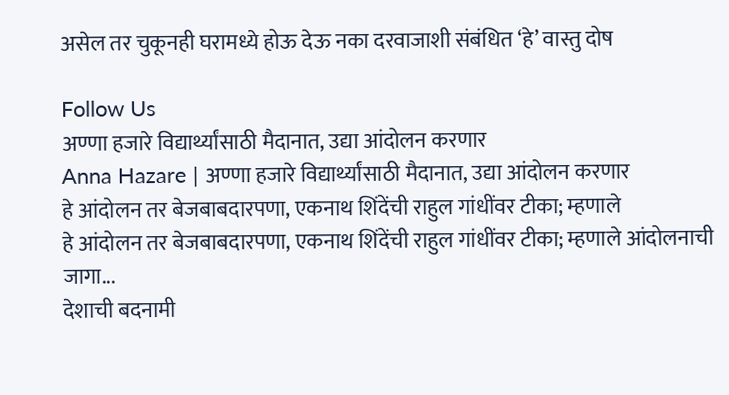असेल तर चुकूनही घरामध्ये होऊ देऊ नका दरवाजाशी संबंधित ‘हे’ वास्तु दोष

Follow Us
अण्णा हजारे विद्यार्थ्यांसाठी मैदानात, उद्या आंदोलन करणार
Anna Hazare | अण्णा हजारे विद्यार्थ्यांसाठी मैदानात, उद्या आंदोलन करणार
हे आंदोलन तर बेजबाबदारपणा, एकनाथ शिंदेंची राहुल गांधींवर टीका; म्हणाले
हे आंदोलन तर बेजबाबदारपणा, एकनाथ शिंदेंची राहुल गांधींवर टीका; म्हणाले आंदोलनाची जागा...
देशाची बदनामी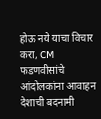होऊ नये याचा विचार करा, CM फडणवीसांचे आंदोलकांना आवाहन
देशाची बदनामी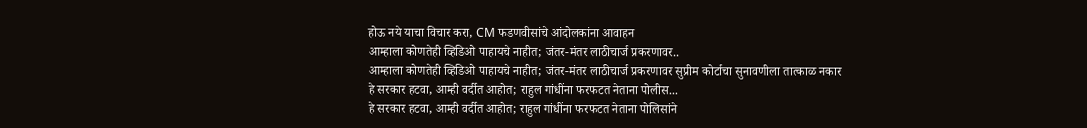होऊ नये याचा विचार करा, CM फडणवीसांचे आंदोलकांना आवाहन
आम्हाला कोणतेही व्हिडिओ पाहायचे नाहीत; जंतर-मंतर लाठीचार्ज प्रकरणावर..
आम्हाला कोणतेही व्हिडिओ पाहायचे नाहीत; जंतर-मंतर लाठीचार्ज प्रकरणावर सुप्रीम कोर्टाचा सुनावणीला तात्काळ नकार
हे सरकार हटवा, आम्ही वर्दीत आहोत; राहुल गांधींना फरफटत नेताना पोलीस...
हे सरकार हटवा, आम्ही वर्दीत आहोत; राहुल गांधींना फरफटत नेताना पोलिसांने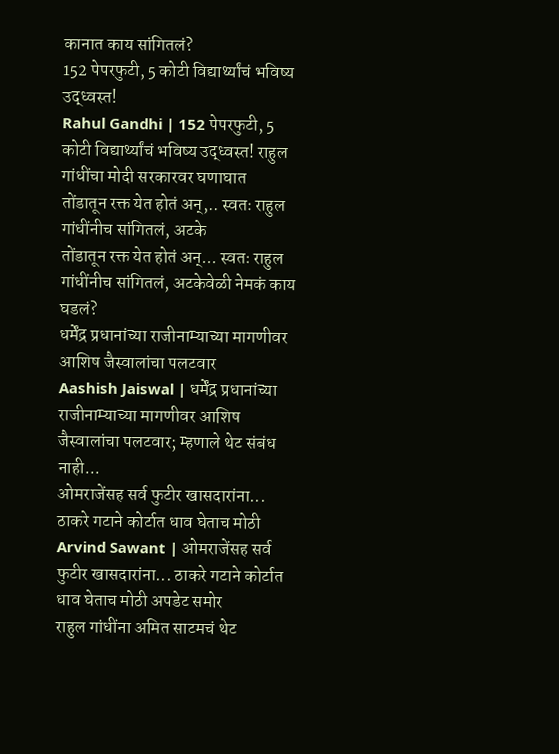कानात काय सांगितलं?
152 पेपरफुटी, 5 कोटी विद्यार्थ्यांचं भविष्य उद्ध्वस्त!
Rahul Gandhi | 152 पेपरफुटी, 5 कोटी विद्यार्थ्यांचं भविष्य उद्ध्वस्त! राहुल गांधींचा मोदी सरकारवर घणाघात
तोंडातून रक्त येत होतं अन्,.. स्वतः राहुल गांधींनीच सांगितलं, अटके
तोंडातून रक्त येत होतं अन्... स्वतः राहुल गांधींनीच सांगितलं, अटकेवेळी नेमकं काय घडलं?
धर्मेंद्र प्रधानांच्या राजीनाम्याच्या मागणीवर आशिष जैस्वालांचा पलटवार
Aashish Jaiswal | धर्मेंद्र प्रधानांच्या राजीनाम्याच्या मागणीवर आशिष जैस्वालांचा पलटवार; म्हणाले थेट संबंध नाही...
ओमराजेंसह सर्व फुटीर खासदारांना... ठाकरे गटाने कोर्टात धाव घेताच मोठी
Arvind Sawant | ओमराजेंसह सर्व फुटीर खासदारांना... ठाकरे गटाने कोर्टात धाव घेताच मोठी अपडेट समोर
राहुल गांधींना अमित साटमचं थेट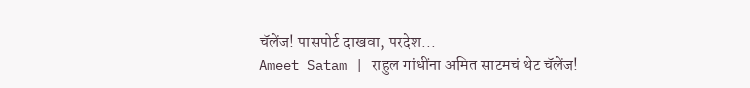चॅलेंज! पासपोर्ट दाखवा, परदेश...
Ameet Satam | राहुल गांधींना अमित साटमचं थेट चॅलेंज!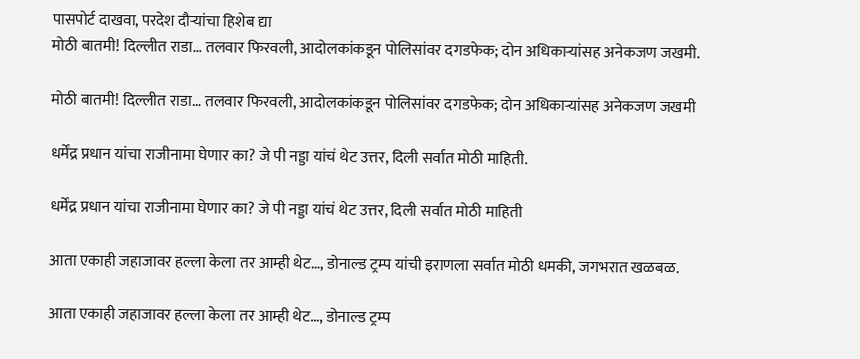पासपोर्ट दाखवा, परदेश दौऱ्यांचा हिशेब द्या
मोठी बातमी! दिल्लीत राडा… तलवार फिरवली, आदोलकांकडून पोलिसांवर दगडफेक; दोन अधिकाऱ्यांसह अनेकजण जखमी.

मोठी बातमी! दिल्लीत राडा… तलवार फिरवली, आदोलकांकडून पोलिसांवर दगडफेक; दोन अधिकाऱ्यांसह अनेकजण जखमी

धर्मेंद्र प्रधान यांचा राजीनामा घेणार का? जे पी नड्डा यांचं थेट उत्तर, दिली सर्वात मोठी माहिती.

धर्मेंद्र प्रधान यांचा राजीनामा घेणार का? जे पी नड्डा यांचं थेट उत्तर, दिली सर्वात मोठी माहिती

आता एकाही जहाजावर हल्ला केला तर आम्ही थेट…, डोनाल्ड ट्रम्प यांची इराणला सर्वात मोठी धमकी, जगभरात खळबळ.

आता एकाही जहाजावर हल्ला केला तर आम्ही थेट…, डोनाल्ड ट्रम्प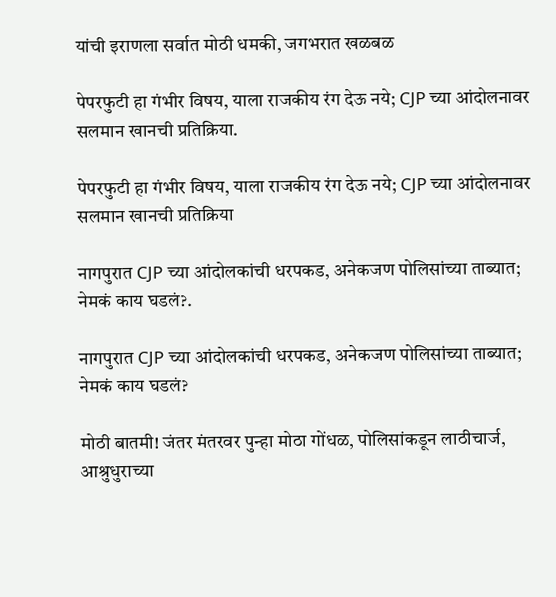यांची इराणला सर्वात मोठी धमकी, जगभरात खळबळ

पेपरफुटी हा गंभीर विषय, याला राजकीय रंग देऊ नये; CJP च्या आंदोलनावर सलमान खानची प्रतिक्रिया.

पेपरफुटी हा गंभीर विषय, याला राजकीय रंग देऊ नये; CJP च्या आंदोलनावर सलमान खानची प्रतिक्रिया

नागपुरात CJP च्या आंदोलकांची धरपकड, अनेकजण पोलिसांच्या ताब्यात; नेमकं काय घडलं?.

नागपुरात CJP च्या आंदोलकांची धरपकड, अनेकजण पोलिसांच्या ताब्यात; नेमकं काय घडलं?

मोठी बातमी! जंतर मंतरवर पुन्हा मोठा गोंधळ, पोलिसांकडून लाठीचार्ज, आश्रुधुराच्या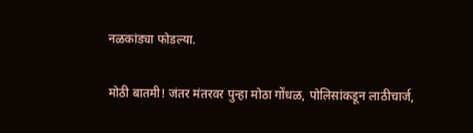नळकांड्या फोडल्या.

मोठी बातमी! जंतर मंतरवर पुन्हा मोठा गोंधळ, पोलिसांकडून लाठीचार्ज,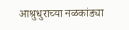आश्रुधुराच्या नळकांड्या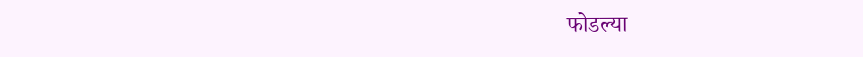फोडल्या